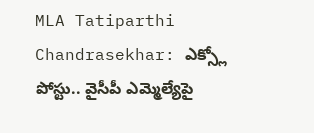MLA Tatiparthi Chandrasekhar: ఎక్స్లో పోస్టు.. వైసీపీ ఎమ్మెల్యేపై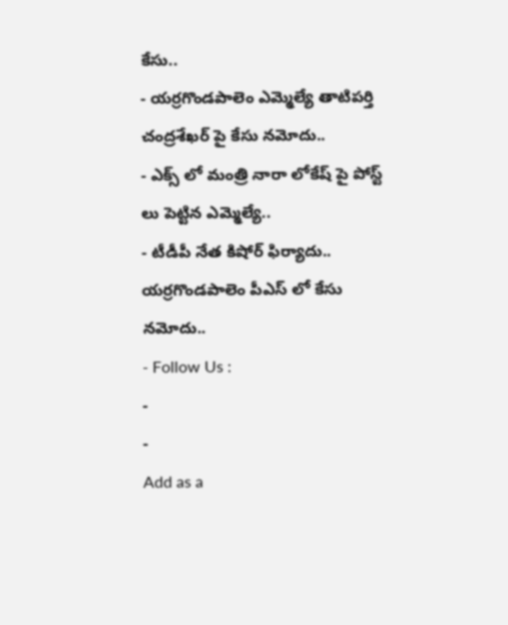కేసు..
- యర్రగొండపాలెం ఎమ్మెల్యే తాటిపర్తి చంద్రశేఖర్ పై కేసు నమోదు..
- ఎక్స్ లో మంత్రి నారా లోకేష్ పై పోస్ట్ లు పెట్టిన ఎమ్మెల్యే..
- టీడీపీ నేత కిషోర్ ఫిర్యాదు.. యర్రగొండపాలెం పీఎస్ లో కేసు నమోదు..
- Follow Us :
-
-
Add as a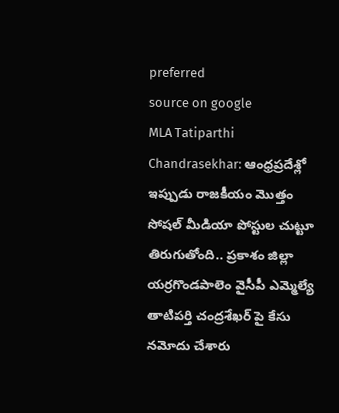preferred
source on google
MLA Tatiparthi Chandrasekhar: ఆంధ్రప్రదేశ్లో ఇప్పుడు రాజకీయం మొత్తం సోషల్ మీడియా పోస్టుల చుట్టూ తిరుగుతోంది.. ప్రకాశం జిల్లా యర్రగొండపాలెం వైసీపీ ఎమ్మెల్యే తాటిపర్తి చంద్రశేఖర్ పై కేసు నమోదు చేశారు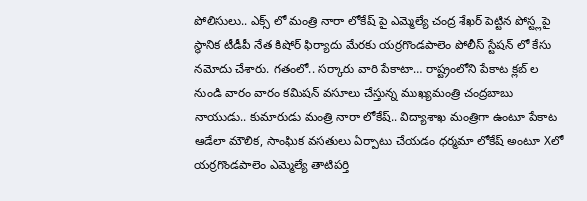పోలిసులు.. ఎక్స్ లో మంత్రి నారా లోకేష్ పై ఎమ్మెల్యే చంద్ర శేఖర్ పెట్టిన పోస్ట్లపై స్థానిక టీడీపీ నేత కిషోర్ ఫిర్యాదు మేరకు యర్రగొండపాలెం పోలీస్ స్టేషన్ లో కేసు నమోదు చేశారు. గతంలో.. సర్కారు వారి పేకాటా… రాష్ట్రంలోని పేకాట క్లబ్ ల నుండి వారం వారం కమిషన్ వసూలు చేస్తున్న ముఖ్యమంత్రి చంద్రబాబు నాయుడు.. కుమారుడు మంత్రి నారా లోకేష్.. విద్యాశాఖ మంత్రిగా ఉంటూ పేకాట ఆడేలా మౌలిక, సాంఘిక వసతులు ఏర్పాటు చేయడం ధర్మమా లోకేష్ అంటూ Xలో యర్రగొండపాలెం ఎమ్మెల్యే తాటిపర్తి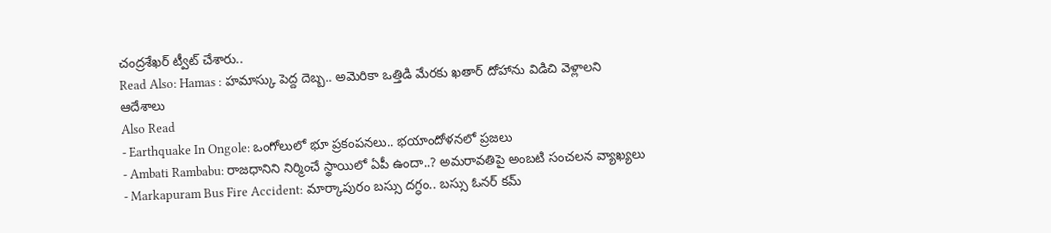చంద్రశేఖర్ ట్వీట్ చేశారు..
Read Also: Hamas : హమాస్కు పెద్ద దెబ్బ.. అమెరికా ఒత్తిడి మేరకు ఖతార్ దోహాను విడిచి వెళ్లాలని ఆదేశాలు
Also Read
- Earthquake In Ongole: ఒంగోలులో భూ ప్రకంపనలు.. భయాందోళనలో ప్రజలు
- Ambati Rambabu: రాజధానిని నిర్మించే స్థాయిలో ఏపీ ఉందా..? అమరావతిపై అంబటి సంచలన వ్యాఖ్యలు
- Markapuram Bus Fire Accident: మార్కాపురం బస్సు దగ్ధం.. బస్సు ఓనర్ కమ్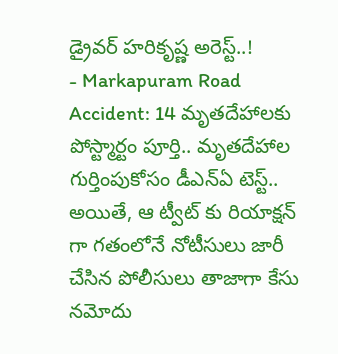డ్రైవర్ హరికృష్ణ అరెస్ట్..!
- Markapuram Road Accident: 14 మృతదేహాలకు పోస్ట్మార్టం పూర్తి.. మృతదేహాల గుర్తింపుకోసం డీఎన్ఏ టెస్ట్..
అయితే, ఆ ట్వీట్ కు రియాక్షన్ గా గతంలోనే నోటీసులు జారీ చేసిన పోలీసులు తాజాగా కేసు నమోదు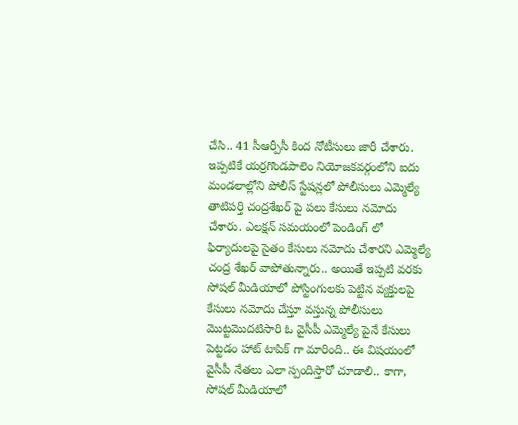చేసి.. 41 సీఆర్పీసీ కింద నోటీసులు జారీ చేశారు. ఇప్పటికే యర్రగొండపాలెం నియోజకవర్గంలోని ఐదు మండలాల్లోని పోలీస్ స్టేషన్లలో పోలీసులు ఎమ్మెల్యే తాటిపర్తి చంద్రశేఖర్ పై పలు కేసులు నమోదు చేశారు. ఎలక్షన్ సమయంలో పెండింగ్ లో ఫిర్యాదులపై సైతం కేసులు నమోదు చేశారని ఎమ్మెల్యే చంద్ర శేఖర్ వాపోతున్నారు.. అయితే ఇప్పటి వరకు సోషల్ మీడియాలో పోస్టింగులకు పెట్టిన వ్యక్తులపై కేసులు నమోదు చేస్తూ వస్తున్న పోలీసులు మొట్టమొదటిసారి ఓ వైసీపీ ఎమ్మెల్యే పైనే కేసులు పెట్టడం హాట్ టాపిక్ గా మారింది.. ఈ విషయంలో వైసీపీ నేతలు ఎలా స్పందిస్తారో చూడాలి.. కాగా, సోషల్ మీడియాలో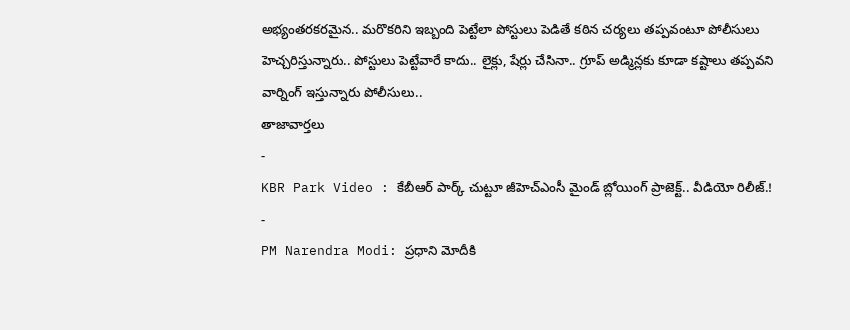అభ్యంతరకరమైన.. మరొకరిని ఇబ్బంది పెట్టేలా పోస్టులు పెడితే కఠిన చర్యలు తప్పవంటూ పోలీసులు హెచ్చరిస్తున్నారు.. పోస్టులు పెట్టేవారే కాదు.. లైక్లు, షేర్లు చేసినా.. గ్రూప్ అడ్మిన్లకు కూడా కష్టాలు తప్పవని వార్నింగ్ ఇస్తున్నారు పోలీసులు..
తాజావార్తలు
-
KBR Park Video : కేబీఆర్ పార్క్ చుట్టూ జీహెచ్ఎంసీ మైండ్ బ్లోయింగ్ ప్రాజెక్ట్.. వీడియో రిలీజ్.!
-
PM Narendra Modi: ప్రధాని మోదీకి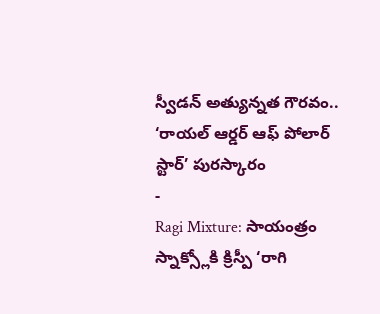స్వీడన్ అత్యున్నత గౌరవం.. ‘రాయల్ ఆర్డర్ ఆఫ్ పోలార్ స్టార్’ పురస్కారం
-
Ragi Mixture: సాయంత్రం స్నాక్స్లోకి క్రిస్పీ ‘రాగి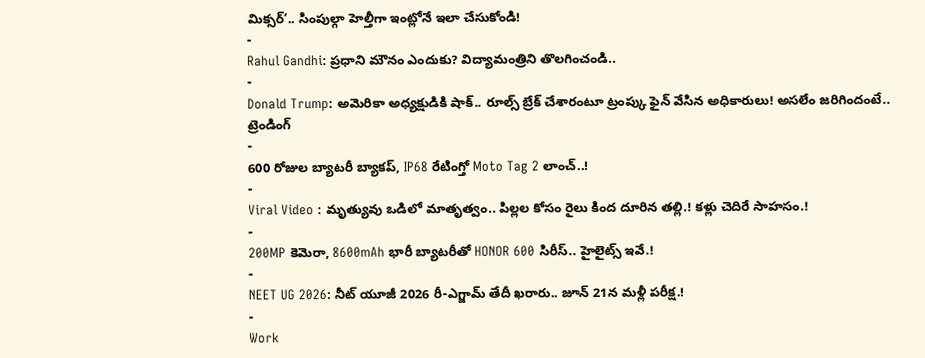మిక్సర్’.. సింపుల్గా హెల్తీగా ఇంట్లోనే ఇలా చేసుకోండి!
-
Rahul Gandhi: ప్రధాని మౌనం ఎందుకు? విద్యామంత్రిని తొలగించండి..
-
Donald Trump: అమెరికా అధ్యక్షుడికి షాక్.. రూల్స్ బ్రేక్ చేశారంటూ ట్రంప్కు ఫైన్ వేసిన అధికారులు! అసలేం జరిగిందంటే..
ట్రెండింగ్
-
600 రోజుల బ్యాటరీ బ్యాకప్, IP68 రేటింగ్తో Moto Tag 2 లాంచ్..!
-
Viral Video : మృత్యువు ఒడిలో మాతృత్వం.. పిల్లల కోసం రైలు కింద దూరిన తల్లి.! కళ్లు చెదిరే సాహసం.!
-
200MP కెమెరా, 8600mAh భారీ బ్యాటరీతో HONOR 600 సిరీస్.. హైలైట్స్ ఇవే.!
-
NEET UG 2026: నీట్ యూజీ 2026 రీ-ఎగ్జామ్ తేదీ ఖరారు.. జూన్ 21న మళ్లీ పరీక్ష.!
-
Work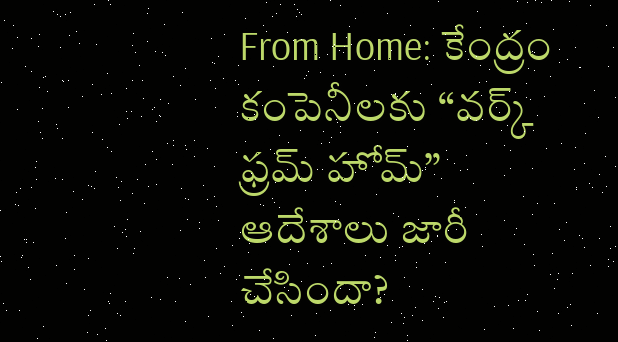From Home: కేంద్రం కంపెనీలకు “వర్క్ ఫ్రమ్ హోమ్” ఆదేశాలు జారీ చేసిందా?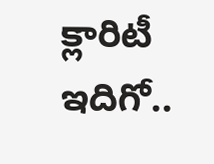క్లారిటీ ఇదిగో..